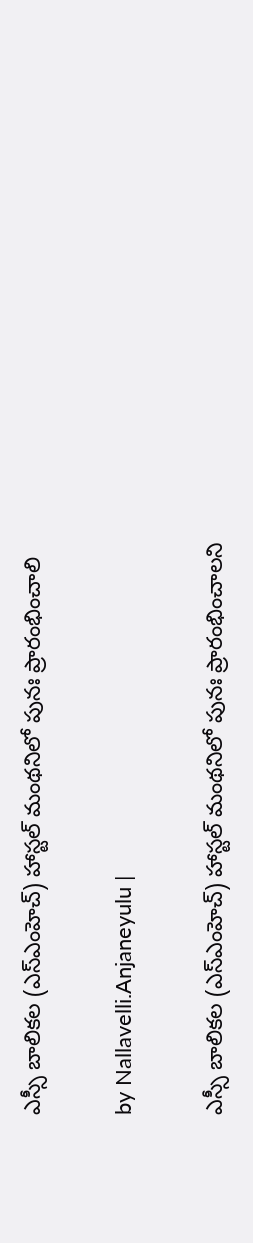ఎస్సీ బాలికల (ఎస్ఎంహెచ్) హాస్టల్ మంథనిలో పునః ప్రారంభించాలి

by Nallavelli.Anjaneyulu |

ఎస్సీ బాలికల (ఎస్ఎంహెచ్) హాస్టల్ మంథనిలో పునః ప్రారంభించాలని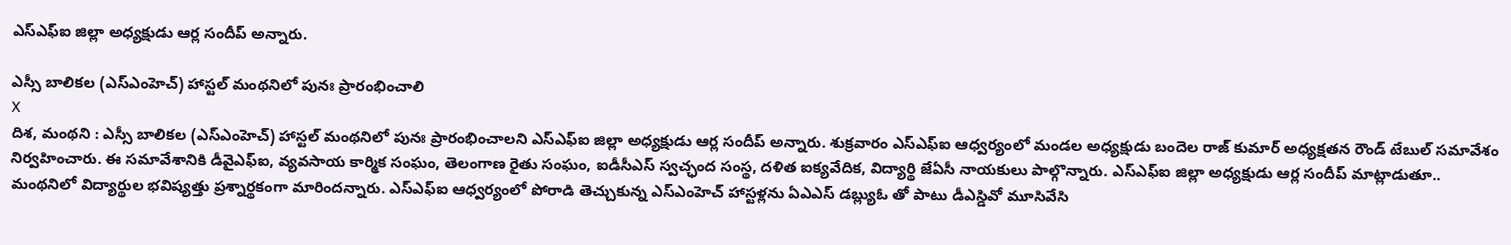ఎస్ఎఫ్ఐ జిల్లా అధ్యక్షుడు ఆర్ల సందీప్ అన్నారు.

ఎస్సీ బాలికల (ఎస్ఎంహెచ్) హాస్టల్ మంథనిలో పునః ప్రారంభించాలి
X
దిశ, మంథని : ఎస్సీ బాలికల (ఎస్ఎంహెచ్) హాస్టల్ మంథనిలో పునః ప్రారంభించాలని ఎస్ఎఫ్ఐ జిల్లా అధ్యక్షుడు ఆర్ల సందీప్ అన్నారు. శుక్రవారం ఎస్ఎఫ్ఐ ఆధ్వర్యంలో మండల అధ్యక్షుడు బందెల రాజ్ కుమార్ అధ్యక్షతన రౌండ్ టేబుల్ సమావేశం నిర్వహించారు. ఈ సమావేశానికి డీవైఎఫ్ఐ, వ్యవసాయ కార్మిక సంఘం, తెలంగాణ రైతు సంఘం, ఐడీసీఎస్ స్వచ్ఛంద సంస్థ, దళిత ఐక్యవేదిక, విద్యార్థి జేఏసీ నాయకులు పాల్గొన్నారు. ఎస్ఎఫ్ఐ జిల్లా అధ్యక్షుడు ఆర్ల సందీప్ మాట్లాడుతూ.. మంథనిలో విద్యార్థుల భవిష్యత్తు ప్రశ్నార్థకంగా మారిందన్నారు. ఎస్ఎఫ్ఐ ఆధ్వర్యంలో పోరాడి తెచ్చుకున్న ఎస్ఎంహెచ్ హాస్టళ్లను ఏఎఎస్ డబ్ల్యుఓ తో పాటు డీఎస్డివో మూసివేసి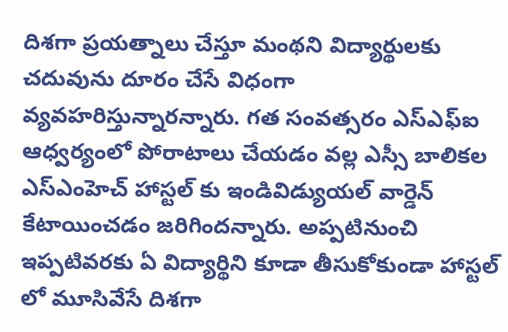దిశగా ప్రయత్నాలు చేస్తూ మంథని విద్యార్థులకు చదువును దూరం చేసే విధంగా వ్యవహరిస్తున్నారన్నారు. గత సంవత్సరం ఎస్ఎఫ్ఐ ఆధ్వర్యంలో పోరాటాలు చేయడం వల్ల ఎస్సీ బాలికల ఎస్ఎంహెచ్ హాస్టల్ కు ఇండివిడ్యుయల్ వార్డెన్ కేటాయించడం జరిగిందన్నారు. అప్పటినుంచి ఇప్పటివరకు ఏ విద్యార్థిని కూడా తీసుకోకుండా హాస్టల్ లో మూసివేసే దిశగా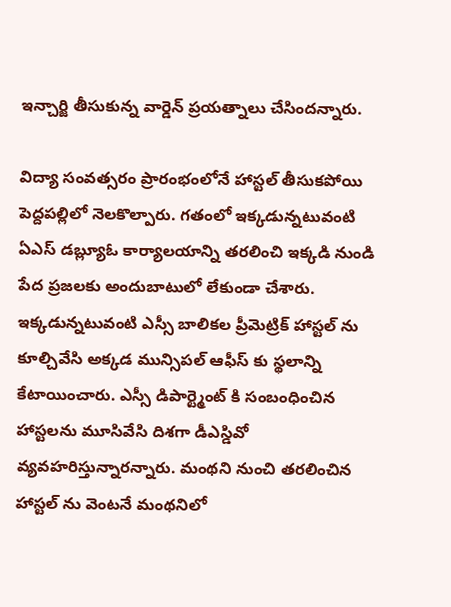ఇన్చార్జి తీసుకున్న వార్డెన్ ప్రయత్నాలు చేసిందన్నారు.

విద్యా సంవత్సరం ప్రారంభంలోనే హాస్టల్ తీసుకపోయి పెద్దపల్లిలో నెలకొల్పారు. గతంలో ఇక్కడున్నటువంటి ఏఎస్ డ‌బ్ల్యూఓ కార్యాలయాన్ని తరలించి ఇక్కడి నుండి పేద ప్రజలకు అందుబాటులో లేకుండా చేశారు. ఇక్కడున్నటువంటి ఎస్సీ బాలికల ప్రీమెట్రిక్ హాస్టల్ ను కూల్చివేసి అక్కడ మున్సిపల్ ఆఫీస్ కు స్థలాన్ని కేటాయించారు. ఎస్సీ డిపార్ట్మెంట్ కి సంబంధించిన హాస్టలను మూసివేసి దిశగా డీఎస్డివో వ్యవహరిస్తున్నారన్నారు. మంథని నుంచి తరలించిన హాస్టల్ ను వెంటనే మంథనిలో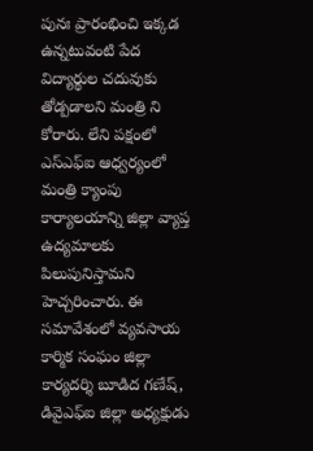పునః ప్రారంభించి ఇక్కడ ఉన్నటువంటి పేద విద్యార్థుల చదువుకు తోడ్పడాలని మంత్రి ని కోరారు. లేని పక్షంలో ఎస్ఎఫ్ఐ ఆధ్వర్యంలో మంత్రి క్యాంపు కార్యాలయాన్ని జిల్లా వ్యాప్త ఉద్యమాలకు పిలుపునిస్తామని హెచ్చరించారు. ఈ సమావేశంలో వ్యవసాయ కార్మిక సంఘం జిల్లా కార్యదర్శి బూడిద గణేష్, డివైఎఫ్ఐ జిల్లా అధ్యక్షుడు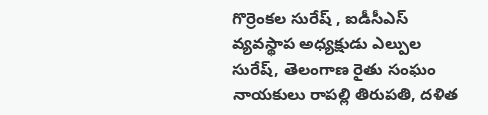గొర్రెంకల సురేష్ , ఐడీసీఎస్ వ్యవస్థాప అధ్యక్షుడు ఎల్పుల సురేష్, తెలంగాణ రైతు సంఘం నాయకులు రాపల్లి తిరుపతి, దళిత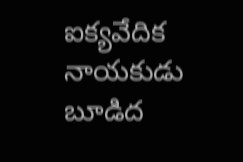ఐక్యవేదిక నాయకుడు బూడిద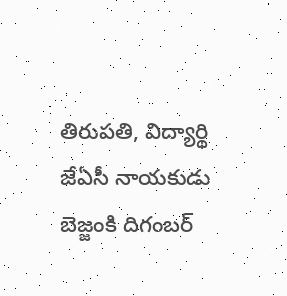తిరుపతి, విద్యార్థి జేఏసీ నాయకుడు బెజ్జంకి దిగంబర్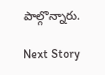పాల్గొన్నారు.

Next Story